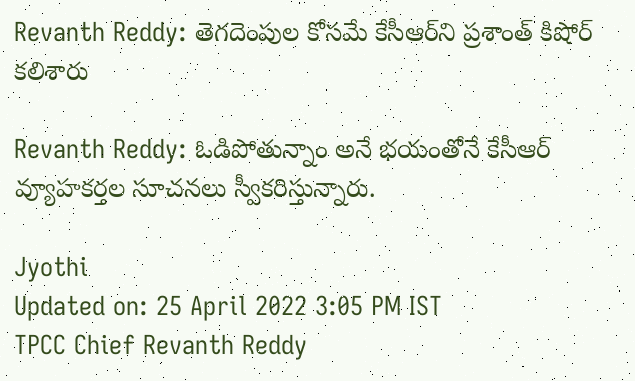Revanth Reddy: తెగదెంపుల కోసమే కేసీఆర్‌ని ప్రశాంత్ కిషోర్ కలిశారు

Revanth Reddy: ఓడిపోతున్నాం అనే భయంతోనే కేసీఆర్‌ వ్యూహకర్తల సూచనలు స్వీకరిస్తున్నారు.

Jyothi
Updated on: 25 April 2022 3:05 PM IST
TPCC Chief Revanth Reddy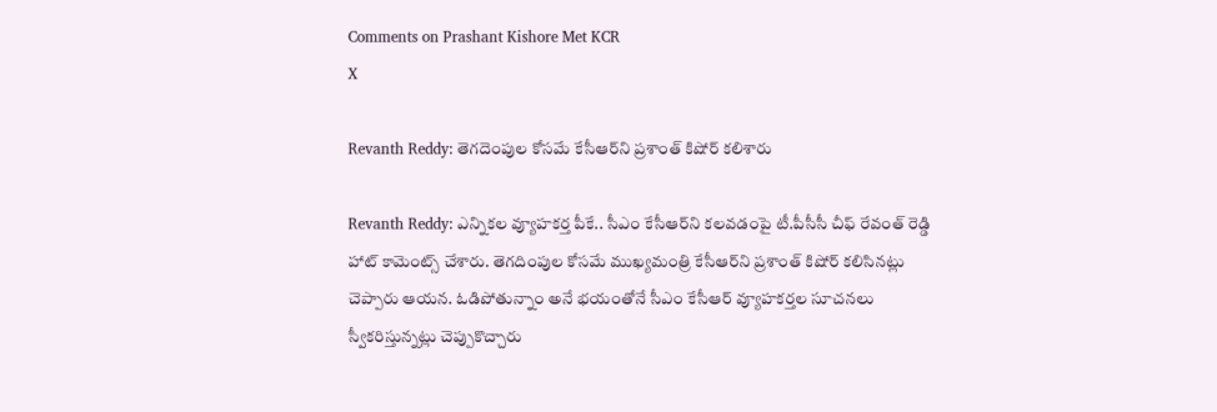Comments on Prashant Kishore Met KCR
X

Revanth Reddy: తెగదెంపుల కోసమే కేసీఆర్‌ని ప్రశాంత్ కిషోర్ కలిశారు

Revanth Reddy: ఎన్నికల వ్యూహకర్త పీకే.. సీఎం కేసీఆర్‌ని కలవడంపై టీ.పీసీసీ చీఫ్ రేవంత్ రెడ్డి హాట్ కామెంట్స్ చేశారు. తెగదింపుల కోసమే ముఖ్యమంత్రి కేసీఆర్‌ని ప్రశాంత్ కిషోర్ కలిసినట్లు చెప్పారు ఆయన. ఓడిపోతున్నాం అనే భయంతోనే సీఎం కేసీఆర్‌ వ్యూహకర్తల సూచనలు స్వీకరిస్తున్నట్లు చెప్పుకొచ్చారు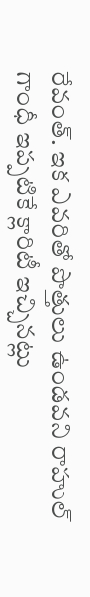రేవంత్. ఇక ఎవరితో పొత్తులు ఉండవని రాహుల్ గాంధీ ఇప్పటికే క్లారిటీ ఇచ్చినట్లు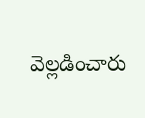వెల్లడించారు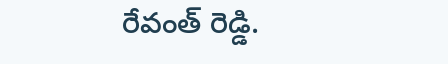రేవంత్ రెడ్డి.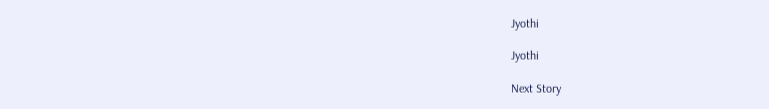Jyothi

Jyothi

Next Story